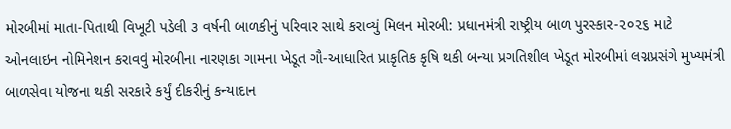મોરબીમાં માતા-પિતાથી વિખૂટી પડેલી ૩ વર્ષની બાળકીનું પરિવાર સાથે કરાવ્યું મિલન મોરબી: પ્રધાનમંત્રી રાષ્ટ્રીય બાળ પુરસ્કાર-૨૦૨૬ માટે ઓનલાઇન નોમિનેશન કરાવવું મોરબીના નારણકા ગામના ખેડૂત ગૌ-આધારિત પ્રાકૃતિક કૃષિ થકી બન્યા પ્રગતિશીલ ખેડૂત મોરબીમાં લગ્નપ્રસંગે મુખ્યમંત્રી બાળસેવા યોજના થકી સરકારે કર્યું દીકરીનું કન્યાદાન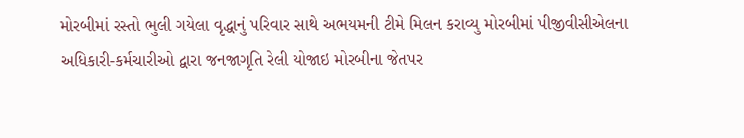મોરબીમાં રસ્તો ભુલી ગયેલા વૃદ્ધાનું પરિવાર સાથે અભયમની ટીમે મિલન કરાવ્યુ મોરબીમાં પીજીવીસીએલના અધિકારી-કર્મચારીઓ દ્વારા જનજાગૃતિ રેલી યોજાઇ મોરબીના જેતપર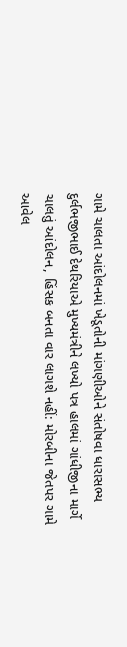ગામે ચાલતા આંદોલનમાં ખેડૂતોની માંગણીઓને સંતોષવા ધારાસભ્ય દુર્લભજીભાઈ દેથરિયાએ મુખ્યમંત્રીને લખ્યો પત્ર હાલમાં ગાંધીજીના માર્ગે ચાલતું આંદોલન, હિંસક બનતા વાર લાગશે નહીં: મોરબીના જેતપર ગામે આવેલ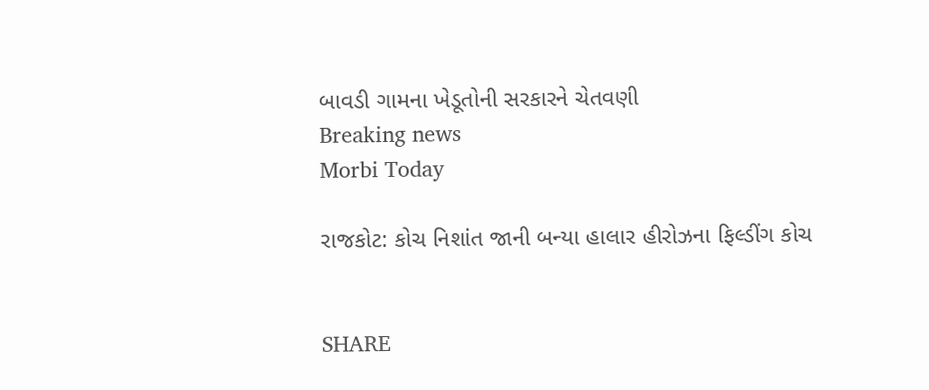બાવડી ગામના ખેડૂતોની સરકારને ચેતવણી
Breaking news
Morbi Today

રાજકોટ: કોચ નિશાંત જાની બન્યા હાલાર હીરોઝના ફિલ્ડીંગ કોચ


SHARE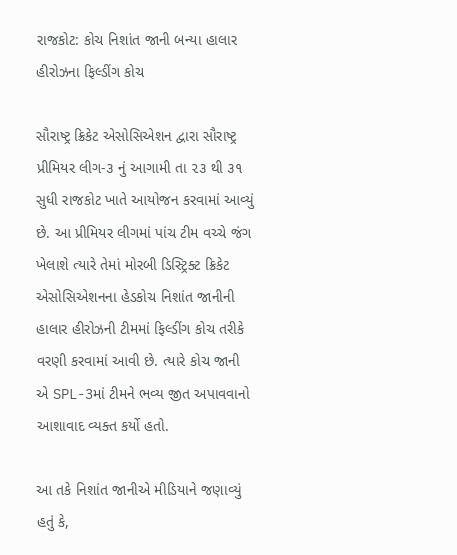રાજકોટ: કોચ નિશાંત જાની બન્યા હાલાર હીરોઝના ફિલ્ડીંગ કોચ

સૌરાષ્ટ્ર ક્રિકેટ એસોસિએશન દ્વારા સૌરાષ્ટ્ર પ્રીમિયર લીગ-૩ નું આગામી તા ૨૩ થી ૩૧ સુધી રાજકોટ ખાતે આયોજન કરવામાં આવ્યું છે. આ પ્રીમિયર લીગમાં પાંચ ટીમ વચ્ચે જંગ ખેલાશે ત્યારે તેમાં મોરબી ડિસ્ટ્રિક્ટ ક્રિકેટ એસોસિએશનના હેડકોચ નિશાંત જાનીની હાલાર હીરોઝની ટીમમાં ફિલ્ડીંગ કોચ તરીકે વરણી કરવામાં આવી છે. ત્યારે કોચ જાની એ SPL-3માં ટીમને ભવ્ય જીત અપાવવાનો આશાવાદ વ્યક્ત કર્યો હતો.

આ તકે નિશાંત જાનીએ મીડિયાને જણાવ્યું હતું કે,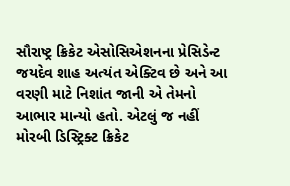સૌરાષ્ટ્ર ક્રિકેટ એસોસિએશનના પ્રેસિડેન્ટ જયદેવ શાહ અત્યંત એક્ટિવ છે અને આ વરણી માટે નિશાંત જાની એ તેમનો આભાર માન્યો હતો. એટલું જ નહીં મોરબી ડિસ્ટ્રિક્ટ ક્રિકેટ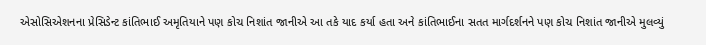એસોસિએશનના પ્રેસિડેન્ટ કાંતિભાઈ અમૃતિયાને પણ કોચ નિશાંત જાનીએ આ તકે યાદ કર્યા હતા અને કાંતિભાઈના સતત માર્ગદર્શનને પણ કોચ નિશાંત જાનીએ મુલવ્યું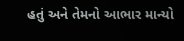હતું અને તેમનો આભાર માન્યો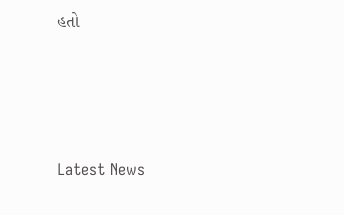હતો






Latest News